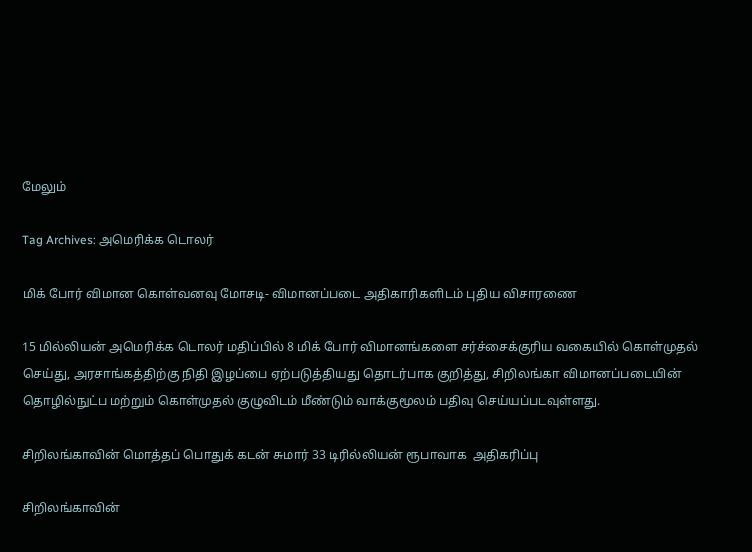மேலும்

Tag Archives: அமெரிக்க டொலர்

மிக் போர் விமான கொள்வனவு மோசடி- விமானப்படை அதிகாரிகளிடம் புதிய விசாரணை

15 மில்லியன் அமெரிக்க டொலர் மதிப்பில் 8 மிக் போர் விமானங்களை சர்ச்சைக்குரிய வகையில் கொள்முதல் செய்து, அரசாங்கத்திற்கு நிதி இழப்பை ஏற்படுத்தியது தொடர்பாக குறித்து, சிறிலங்கா விமானப்படையின் தொழில்நுட்ப மற்றும் கொள்முதல் குழுவிடம் மீண்டும் வாக்குமூலம் பதிவு செய்யப்படவுள்ளது.

சிறிலங்காவின் மொத்தப் பொதுக் கடன் சுமார் 33 டிரில்லியன் ரூபாவாக  அதிகரிப்பு

சிறிலங்காவின்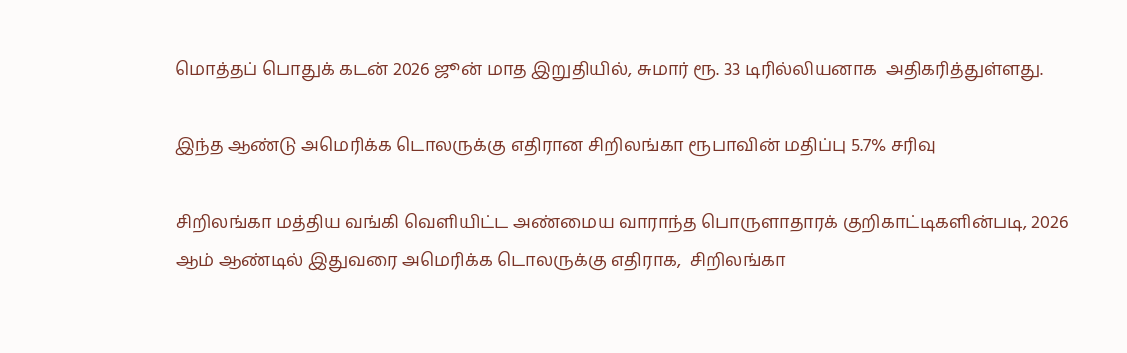மொத்தப் பொதுக் கடன் 2026 ஜூன் மாத இறுதியில், சுமார் ரூ. 33 டிரில்லியனாக  அதிகரித்துள்ளது.

இந்த ஆண்டு அமெரிக்க டொலருக்கு எதிரான சிறிலங்கா ரூபாவின் மதிப்பு 5.7% சரிவு

சிறிலங்கா மத்திய வங்கி வெளியிட்ட அண்மைய வாராந்த பொருளாதாரக் குறிகாட்டிகளின்படி, 2026 ஆம் ஆண்டில் இதுவரை அமெரிக்க டொலருக்கு எதிராக,  சிறிலங்கா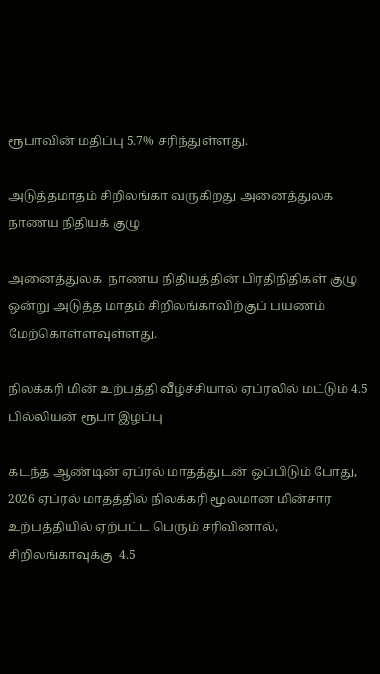ரூபாவின் மதிப்பு 5.7% சரிந்துள்ளது.

அடுத்தமாதம் சிறிலங்கா வருகிறது அனைத்துலக நாணய நிதியக் குழு

அனைத்துலக  நாணய நிதியத்தின் பிரதிநிதிகள் குழு ஒன்று அடுத்த மாதம் சிறிலங்காவிற்குப் பயணம் மேற்கொள்ளவுள்ளது.

நிலக்கரி மின் உற்பத்தி வீழ்ச்சியால் ஏப்ரலில் மட்டும் 4.5 பில்லியன் ரூபா இழப்பு

கடந்த ஆண்டின் ஏப்ரல் மாதத்துடன் ஒப்பிடும் போது,  2026 ஏப்ரல் மாதத்தில் நிலக்கரி மூலமான மின்சார உற்பத்தியில் ஏற்பட்ட பெரும் சரிவினால், சிறிலங்காவுக்கு  4.5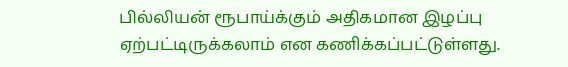பில்லியன் ரூபாய்க்கும் அதிகமான இழப்பு  ஏற்பட்டிருக்கலாம் என கணிக்கப்பட்டுள்ளது.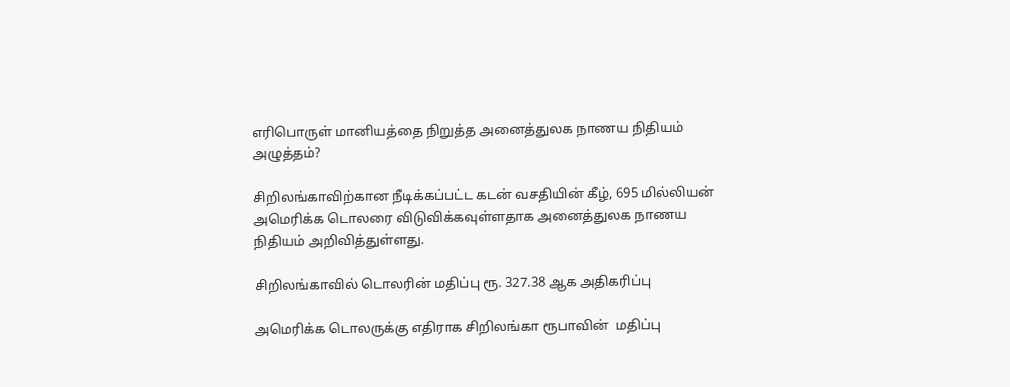எரிபொருள் மானியத்தை நிறுத்த அனைத்துலக நாணய நிதியம் அழுத்தம்?

சிறிலங்காவிற்கான நீடிக்கப்பட்ட கடன் வசதியின் கீழ், 695 மில்லியன் அமெரிக்க டொலரை விடுவிக்கவுள்ளதாக அனைத்துலக நாணய நிதியம் அறிவித்துள்ளது.

சிறிலங்காவில் டொலரின் மதிப்பு ரூ. 327.38 ஆக அதிகரிப்பு

அமெரிக்க டொலருக்கு எதிராக சிறிலங்கா ரூபாவின்  மதிப்பு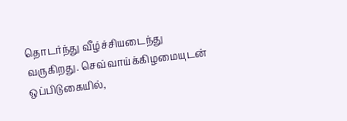தொடர்ந்து வீழ்ச்சியடைந்து வருகிறது. செவ்வாய்க்கிழமையுடன் ஒப்பிடுகையில்,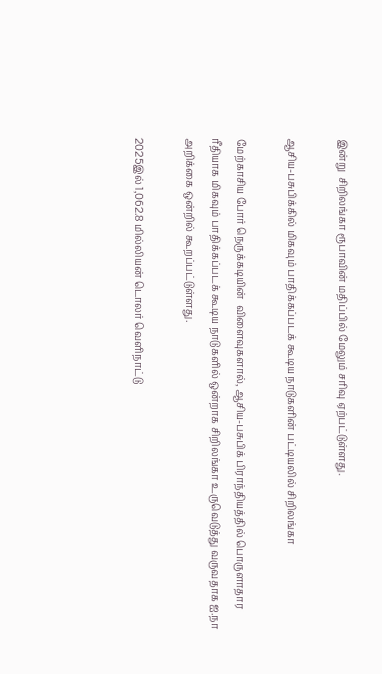இன்று  சிறிலங்கா ரூபாவின் மதிப்பில் மேலும் சரிவு ஏற்பட்டுள்ளது.

ஆசிய-பசுபிக்கில் மிகவும் பாதிக்கப்படக் கூடிய நாடுகளின் பட்டியலில் சிறிலங்கா

மேற்காசிய போர் நெருக்கடியின்  விளைவுகளால், ஆசிய-பசுபிக் பிராந்தியத்தில் பொருளாதார ரீதியாக மிகவும் பாதிக்கப்படக் கூடிய நாடுகளில் ஒன்றாக சிறிலங்கா உருவெடுத்து வருவதாக ஐ.நா அறிக்கை ஒன்றில் கூறப்பட்டுள்ளது.

2025இல் 1,062.8 மில்லியன் டொலர் வெளிநாட்டு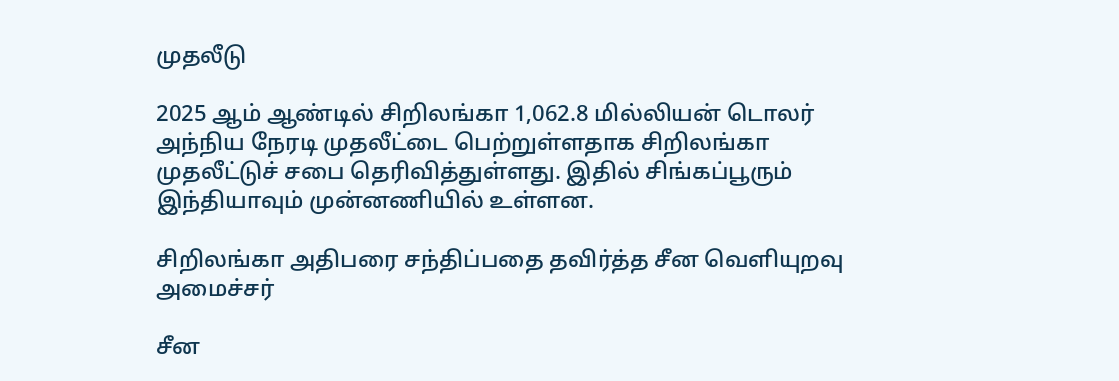முதலீடு

2025 ஆம் ஆண்டில் சிறிலங்கா 1,062.8 மில்லியன் டொலர் அந்நிய நேரடி முதலீட்டை பெற்றுள்ளதாக சிறிலங்கா முதலீட்டுச் சபை தெரிவித்துள்ளது. இதில் சிங்கப்பூரும் இந்தியாவும் முன்னணியில் உள்ளன.

சிறிலங்கா அதிபரை சந்திப்பதை தவிர்த்த சீன வெளியுறவு அமைச்சர்

சீன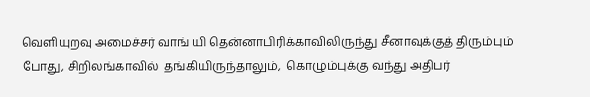வெளியுறவு அமைச்சர் வாங் யி தென்னாபிரிக்காவிலிருந்து சீனாவுக்குத் திரும்பும் போது, சிறிலங்காவில்  தங்கியிருந்தாலும்,  கொழும்புக்கு வந்து அதிபர்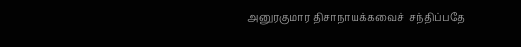அனுரகுமார திசாநாயக்கவைச்  சந்திப்பதே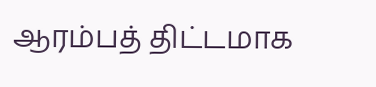ஆரம்பத் திட்டமாக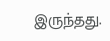இருந்தது.